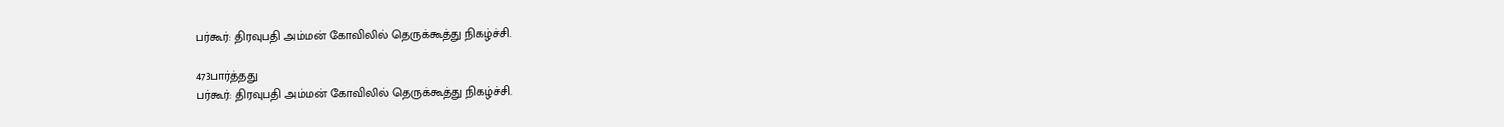பர்கூர்: திரவுபதி அம்மன் கோவிலில் தெருக்கூத்து நிகழ்ச்சி.

473பார்த்தது
பர்கூர்: திரவுபதி அம்மன் கோவிலில் தெருக்கூத்து நிகழ்ச்சி.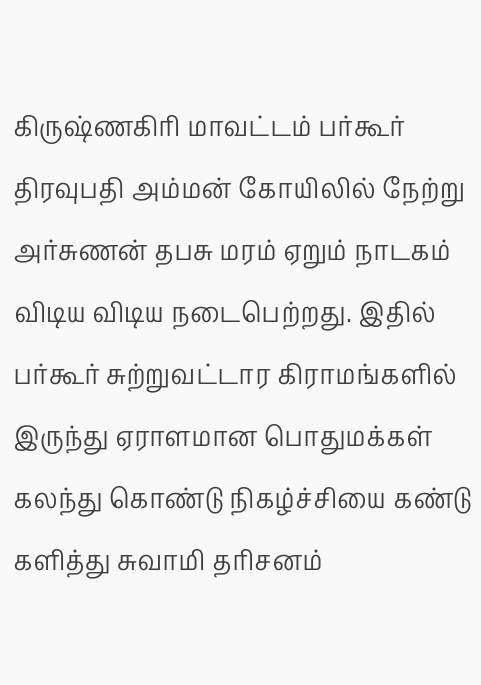கிருஷ்ணகிரி மாவட்டம் பர்கூர் திரவுபதி அம்மன் கோயிலில் நேற்று அர்சுணன் தபசு மரம் ஏறும் நாடகம் விடிய விடிய நடைபெற்றது. இதில் பர்கூர் சுற்றுவட்டார கிராமங்களில் இருந்து ஏராளமான பொதுமக்கள் கலந்து கொண்டு நிகழ்ச்சியை கண்டு களித்து சுவாமி தரிசனம்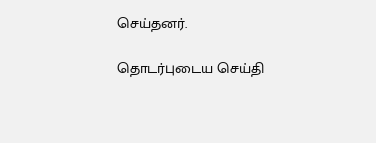செய்தனர்.

தொடர்புடைய செய்தி